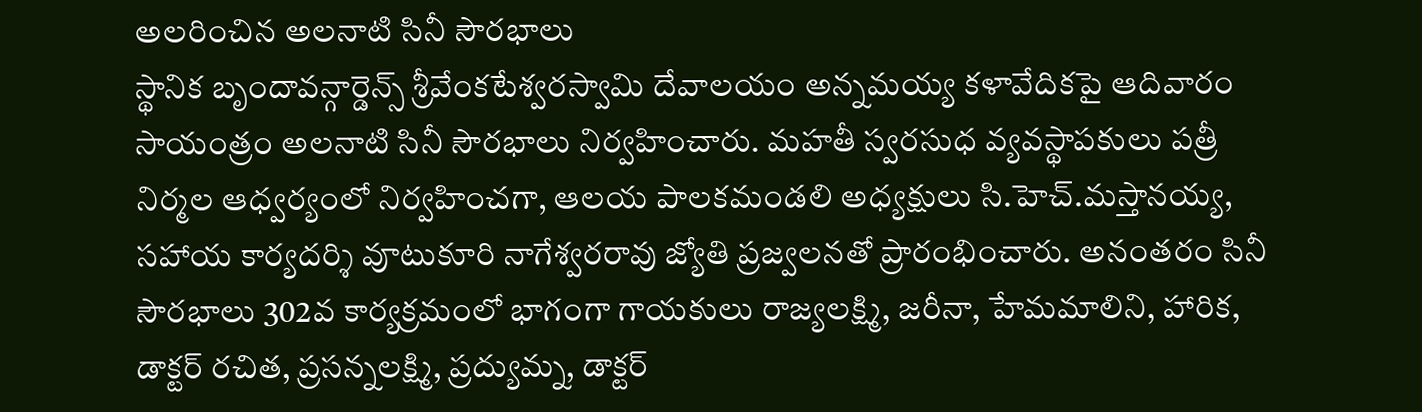అలరించిన అలనాటి సినీ సౌరభాలు
స్థానిక బృందావన్గార్డెన్స్ శ్రీవేంకటేశ్వరస్వామి దేవాలయం అన్నమయ్య కళావేదికపై ఆదివారం సాయంత్రం అలనాటి సినీ సౌరభాలు నిర్వహించారు. మహతీ స్వరసుధ వ్యవస్థాపకులు పత్రీ నిర్మల ఆధ్వర్యంలో నిర్వహించగా, ఆలయ పాలకమండలి అధ్యక్షులు సి.హెచ్.మస్తానయ్య, సహాయ కార్యదర్శి వూటుకూరి నాగేశ్వరరావు జ్యోతి ప్రజ్వలనతో ప్రారంభించారు. అనంతరం సినీ సౌరభాలు 302వ కార్యక్రమంలో భాగంగా గాయకులు రాజ్యలక్ష్మి, జరీనా, హేమమాలిని, హారిక, డాక్టర్ రచిత, ప్రసన్నలక్ష్మి, ప్రద్యుమ్న, డాక్టర్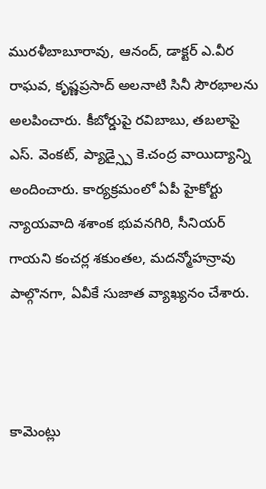మురళీబాబూరావు, ఆనంద్, డాక్టర్ ఎ.వీర రాఘవ, కృష్ణప్రసాద్ అలనాటి సినీ సౌరభాలను అలపించారు. కీబోర్డుపై రవిబాబు, తబలాపై ఎస్. వెంకట్, ప్యాడ్స్పై కె.చంద్ర వాయిద్యాన్ని అందించారు. కార్యక్రమంలో ఏపీ హైకోర్టు న్యాయవాది శశాంక భువనగిరి, సీనియర్ గాయని కంచర్ల శకుంతల, మదన్మోహన్రావు పాల్గొనగా, ఏవీకే సుజాత వ్యాఖ్యనం చేశారు.



కామెంట్లు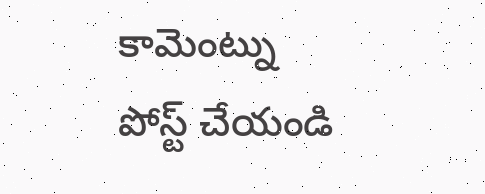కామెంట్ను పోస్ట్ చేయండి